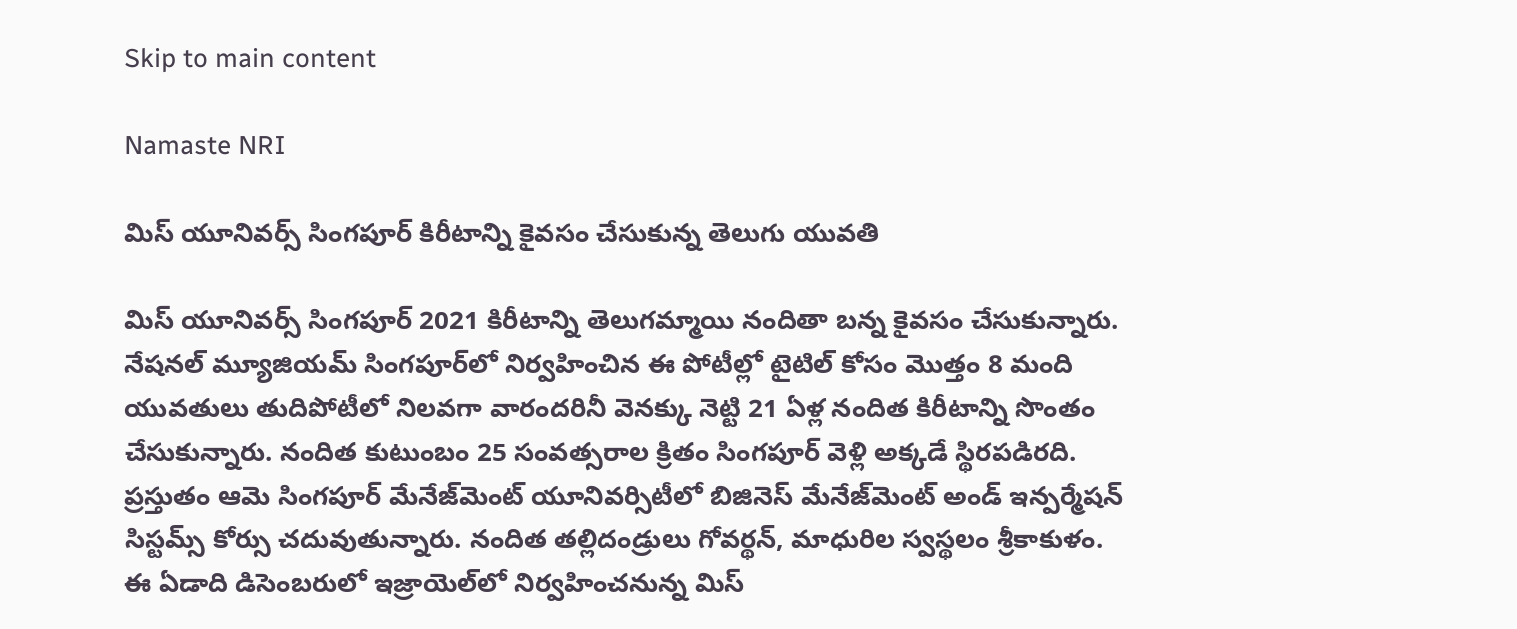Skip to main content

Namaste NRI

మిస్ యూనివర్స్ సింగపూర్ కిరీటాన్ని కైవసం చేసుకున్న తెలుగు యువతి

మిస్‌ యూనివర్స్‌ సింగపూర్‌ 2021 కిరీటాన్ని తెలుగమ్మాయి నందితా బన్న కైవసం చేసుకున్నారు. నేషనల్‌ మ్యూజియమ్‌ సింగపూర్‌లో నిర్వహించిన ఈ పోటీల్లో టైటిల్‌ కోసం మొత్తం 8 మంది యువతులు తుదిపోటీలో నిలవగా వారందరినీ వెనక్కు నెట్టి 21 ఏళ్ల నందిత కిరీటాన్ని సొంతం చేసుకున్నారు. నందిత కుటుంబం 25 సంవత్సరాల క్రితం సింగపూర్‌ వెళ్లి అక్కడే స్థిరపడిరది. ప్రస్తుతం ఆమె సింగపూర్‌ మేనేజ్‌మెంట్‌ యూనివర్సిటీలో బిజినెస్‌ మేనేజ్‌మెంట్‌ అండ్‌ ఇన్పర్మేషన్‌ సిస్టమ్స్‌ కోర్సు చదువుతున్నారు. నందిత తల్లిదండ్రులు గోవర్థన్‌, మాధురిల స్వస్థలం శ్రీకాకుళం. ఈ ఏడాది డిసెంబరులో ఇజ్రాయెల్‌లో నిర్వహించనున్న మిస్‌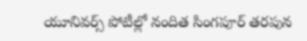యూనివర్స్‌ పోటీల్లో నందిత సింగపూర్‌ తరపున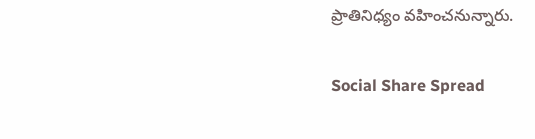ప్రాతినిధ్యం వహించనున్నారు.

Social Share Spread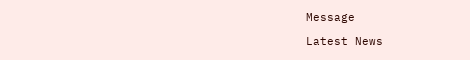Message

Latest News